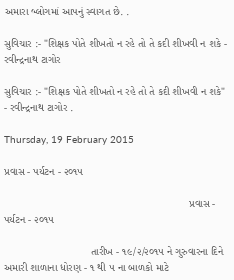અમારા બ્લોગમાં આપનું સ્વાગત છે. .

સુવિચાર :- "શિક્ષક પોતે શીખતો ન રહે તો તે કદી શીખવી ન શકે - રવીન્દ્રનાથ ટાગોર

સુવિચાર :- "શિક્ષક પોતે શીખતો ન રહે તો તે કદી શીખવી ન શકે" - રવીન્દ્રનાથ ટાગોર .

Thursday, 19 February 2015

પ્રવાસ - પર્યટન - ૨૦૧૫

                                                              પ્રવાસ - પર્યટન - ૨૦૧૫

                             તારીખ - ૧૯/૨/૨૦૧૫ ને ગુરુવારના દિને અમારી શાળાના ધોરણ - ૧ થી ૫ ના બાળકો માટે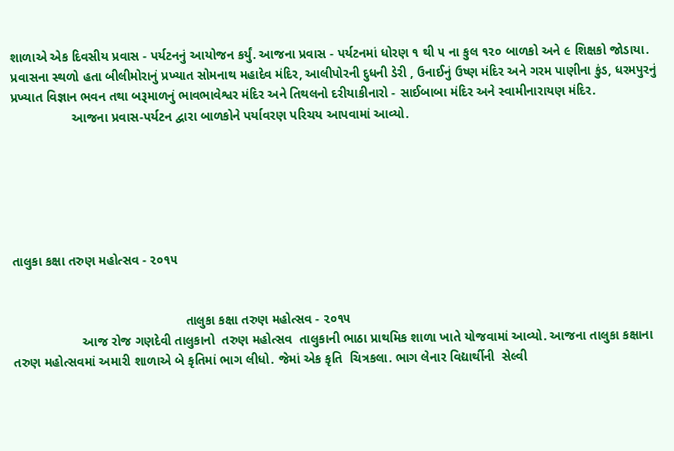શાળાએ એક દિવસીય પ્રવાસ - પર્યટનનું આયોજન કર્યું. આજના પ્રવાસ - પર્યટનમાં ધોરણ ૧ થી ૫ ના કુલ ૧૨૦ બાળકો અને ૯ શિક્ષકો જોડાયા. પ્રવાસના સ્થળો હતા બીલીમોરાનું પ્રખ્યાત સોમનાથ મહાદેવ મંદિર, આલીપોરની દુધની ડેરી , ઉનાઈનું ઉષ્ણ મંદિર અને ગરમ પાણીના કુંડ, ધરમપુરનું પ્રખ્યાત વિજ્ઞાન ભવન તથા બરૂમાળનું ભાવભાવેશ્વર મંદિર અને તિથલનો દરીયાકીનારો - સાઈબાબા મંદિર અને સ્વામીનારાયણ મંદિર.
                 આજના પ્રવાસ-પર્યટન દ્વારા બાળકોને પર્યાવરણ પરિચય આપવામાં આવ્યો.






તાલુકા કક્ષા તરુણ મહોત્સવ - ૨૦૧૫


                                                તાલુકા કક્ષા તરુણ મહોત્સવ - ૨૦૧૫
                   આજ રોજ ગણદેવી તાલુકાનો  તરુણ મહોત્સવ  તાલુકાની ભાઠા પ્રાથમિક શાળા ખાતે યોજવામાં આવ્યો. આજના તાલુકા કક્ષાના તરુણ મહોત્સવમાં અમારી શાળાએ બે કૃતિમાં ભાગ લીધો. જેમાં એક કૃતિ  ચિત્રકલા. ભાગ લેનાર વિદ્યાર્થીની  સેલ્વી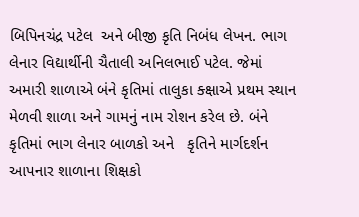બિપિનચંદ્ર પટેલ  અને બીજી કૃતિ નિબંધ લેખન. ભાગ લેનાર વિદ્યાર્થીની ચૈતાલી અનિલભાઈ પટેલ. જેમાં અમારી શાળાએ બંને કૃતિમાં તાલુકા ક્ક્ષાએ પ્રથમ સ્થાન મેળવી શાળા અને ગામનું નામ રોશન કરેલ છે. બંને કૃતિમાં ભાગ લેનાર બાળકો અને   કૃતિને માર્ગદર્શન આપનાર શાળાના શિક્ષકો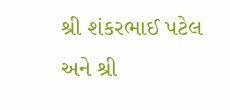શ્રી શંકરભાઈ પટેલ અને શ્રી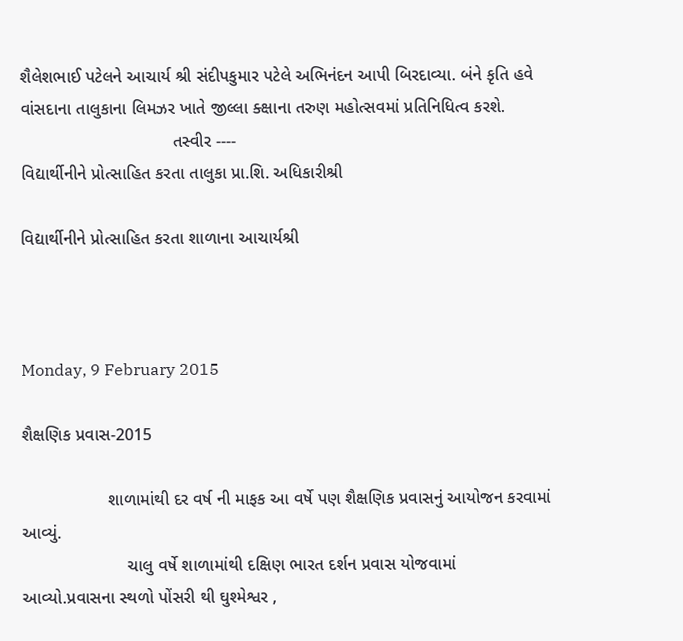શૈલેશભાઈ પટેલને આચાર્ય શ્રી સંદીપકુમાર પટેલે અભિનંદન આપી બિરદાવ્યા. બંને કૃતિ હવે વાંસદાના તાલુકાના લિમઝર ખાતે જીલ્લા ક્ક્ષાના તરુણ મહોત્સવમાં પ્રતિનિધિત્વ કરશે.
                                તસ્વીર ----
વિદ્યાર્થીનીને પ્રોત્સાહિત કરતા તાલુકા પ્રા.શિ. અધિકારીશ્રી

વિદ્યાર્થીનીને પ્રોત્સાહિત કરતા શાળાના આચાર્યશ્રી



Monday, 9 February 2015

શૈક્ષણિક પ્રવાસ-2015

                  શાળામાંથી દર વર્ષ ની માફક આ વર્ષે પણ શૈક્ષણિક પ્રવાસનું આયોજન કરવામાં આવ્યું.
                      ચાલુ વર્ષે શાળામાંથી દક્ષિણ ભારત દર્શન પ્રવાસ યોજવામાં આવ્યો.પ્રવાસના સ્થળો પોંસરી થી ઘુશ્મેશ્વર ,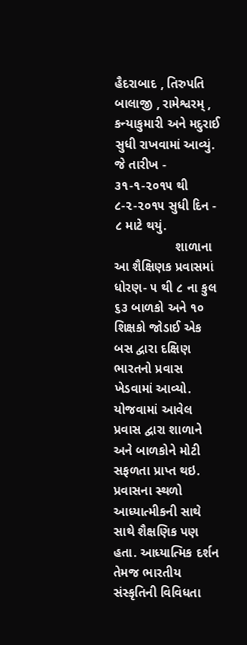હૈદરાબાદ , તિરુપતિ બાલાજી , રામેશ્વરમ્ , કન્યાકુમારી અને મદુરાઈ સુધી રાખવામાં આવ્યું. જે તારીખ - ૩૧-૧-૨૦૧૫ થી ૮-૨-૨૦૧૫ સુધી દિન - ૮ માટે થયું.
                 શાળાના આ શૈક્ષિણક પ્રવાસમાં ધોરણ- ૫ થી ૮ ના કુલ ૬૩ બાળકો અને ૧૦ શિક્ષકો જોડાઈ એક બસ દ્વારા દક્ષિણ ભારતનો પ્રવાસ ખેડવામાં આવ્યો. યોજવામાં આવેલ પ્રવાસ દ્વારા શાળાને અને બાળકોને મોટી સફળતા પ્રાપ્ત થઇ. પ્રવાસના સ્થળો આધ્યાત્મીકની સાથે સાથે શૈક્ષણિક પણ હતા. આધ્યાત્મિક દર્શન તેમજ ભારતીય સંસ્કૃતિની વિવિધતા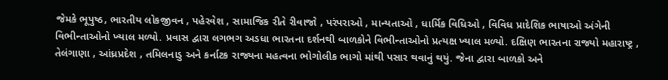જેમકે ભૂપુષ્ઠ, ભારતીય લોકજીવન , પહેરવેશ , સામાજિક રીતે રીવાજો , પરંપરાઓ , માન્યતાઓ , ધાર્મિક વિધિઓ , વિવિધ પ્રાદેશિક ભાષાઓ અંગેની વિભીન્તાઓનો ખ્યાલ મળ્યો. પ્રવાસ દ્વારા લગભગ અડધા ભારતના દર્શનથી બાળકોને વિભીન્તાઓનો પ્રત્યક્ષ ખ્યાલ મળ્યો. દક્ષિણ ભારતના રાજ્યો મહારાષ્ટ્ર , તેલંગાણા , આંધ્રપ્રદેશ , તમિલનાડુ અને કર્નાટક રાજ્યના મહત્વના ભોગોલીક ભાગો માંથી પસાર થવાનું થયું. જેના દ્વારા બાળકો અને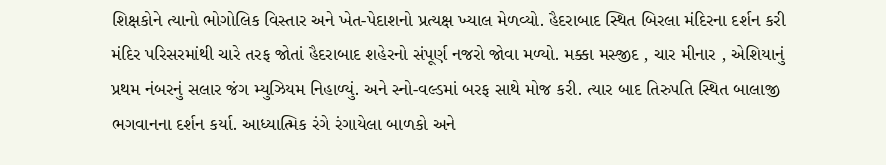શિક્ષકોને ત્યાનો ભોગોલિક વિસ્તાર અને ખેત-પેદાશનો પ્રત્યક્ષ ખ્યાલ મેળવ્યો. હૈદરાબાદ સ્થિત બિરલા મંદિરના દર્શન કરી મંદિર પરિસરમાંથી ચારે તરફ જોતાં હૈદરાબાદ શહેરનો સંપૂર્ણ નજરો જોવા મળ્યો. મક્કા મસ્જીદ , ચાર મીનાર , એશિયાનું પ્રથમ નંબરનું સલાર જંગ મ્યુઝિયમ નિહાળ્યું. અને સ્નો-વલ્ડમાં બરફ સાથે મોજ કરી. ત્યાર બાદ તિરુપતિ સ્થિત બાલાજી ભગવાનના દર્શન કર્યા. આધ્યાત્મિક રંગે રંગાયેલા બાળકો અને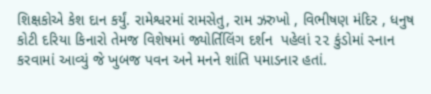શિક્ષકોએ કેશ દાન કર્યું. રામેશ્વરમાં રામસેતુ, રામ ઝરુખો , વિભીષણ મંદિર , ધનુષ કોટી દરિયા કિનારો તેમજ વિશેષમાં જ્યોર્તિલિંગ દર્શન  પહેલાં ૨૨ કુંડોમાં સ્નાન કરવામાં આવ્યું જે ખુબજ પવન અને મનને શાંતિ પમાડનાર હતાં.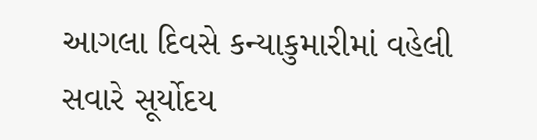આગલા દિવસે કન્યાકુમારીમાં વહેલી સવારે સૂર્યોદય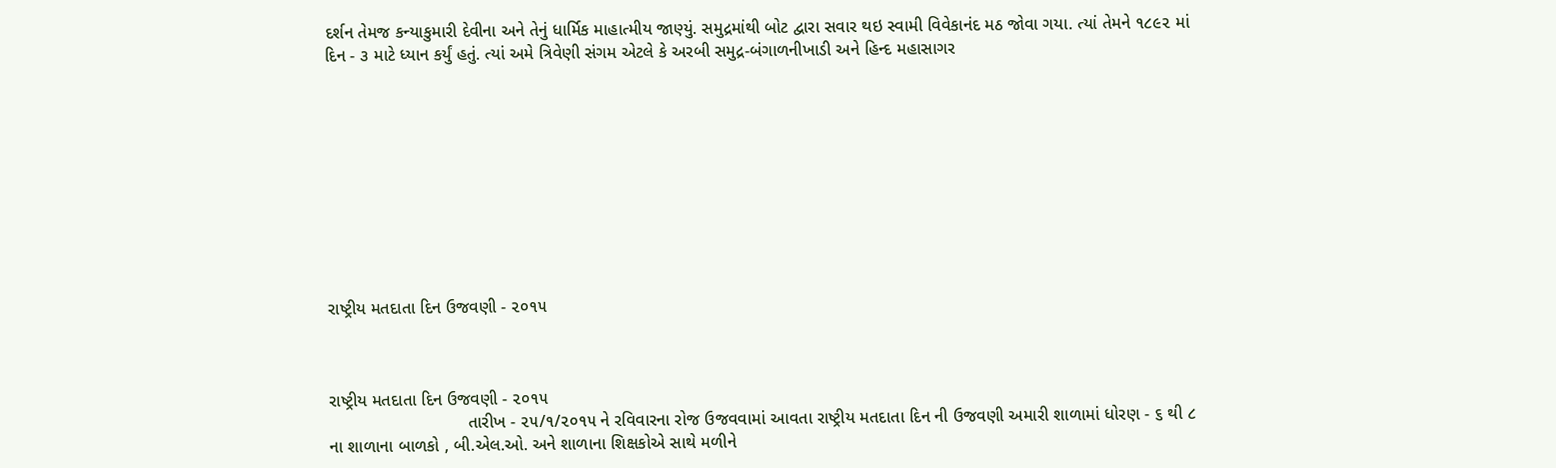દર્શન તેમજ કન્યાકુમારી દેવીના અને તેનું ધાર્મિક માહાત્મીય જાણ્યું. સમુદ્રમાંથી બોટ દ્વારા સવાર થઇ સ્વામી વિવેકાનંદ મઠ જોવા ગયા. ત્યાં તેમને ૧૮૯૨ માં દિન - ૩ માટે ધ્યાન કર્યું હતું. ત્યાં અમે ત્રિવેણી સંગમ એટલે કે અરબી સમુદ્ર-બંગાળનીખાડી અને હિન્દ મહાસાગર










રાષ્ટ્રીય મતદાતા દિન ઉજવણી - ૨૦૧૫



રાષ્ટ્રીય મતદાતા દિન ઉજવણી - ૨૦૧૫
                             તારીખ - ૨૫/૧/૨૦૧૫ ને રવિવારના રોજ ઉજવવામાં આવતા રાષ્ટ્રીય મતદાતા દિન ની ઉજવણી અમારી શાળામાં ધોરણ - ૬ થી ૮ ના શાળાના બાળકો , બી.એલ.ઓ. અને શાળાના શિક્ષકોએ સાથે મળીને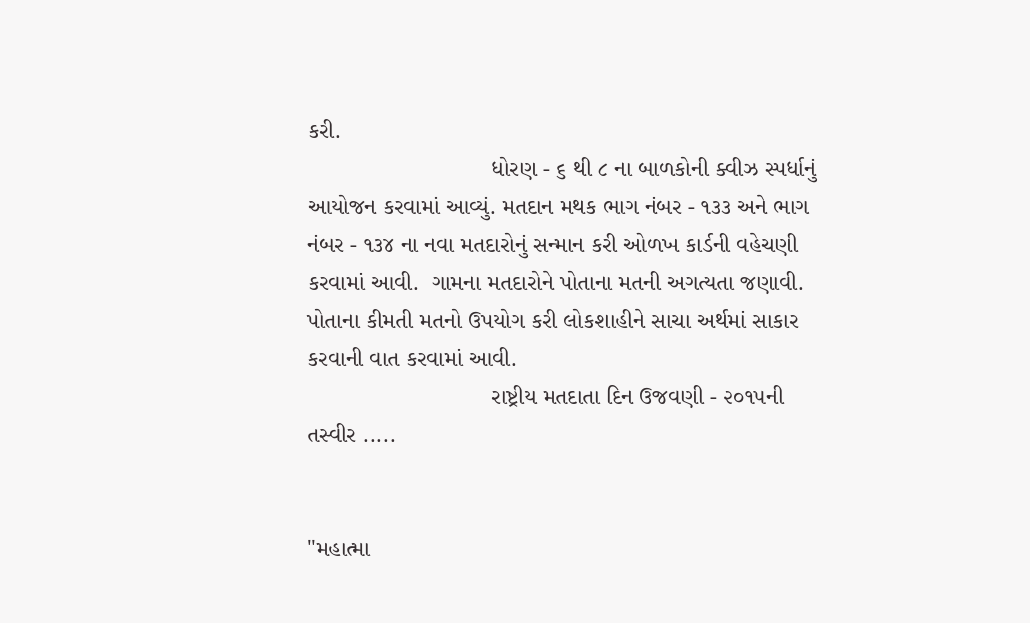કરી.
                            ધોરણ - ૬ થી ૮ ના બાળકોની ક્વીઝ સ્પર્ધાનું આયોજન કરવામાં આવ્યું. મતદાન મથક ભાગ નંબર - ૧૩૩ અને ભાગ નંબર - ૧૩૪ ના નવા મતદારોનું સન્માન કરી ઓળખ કાર્ડની વહેચણી કરવામાં આવી.  ગામના મતદારોને પોતાના મતની અગત્યતા જણાવી. પોતાના કીમતી મતનો ઉપયોગ કરી લોકશાહીને સાચા અર્થમાં સાકાર કરવાની વાત કરવામાં આવી.
                            રાષ્ટ્રીય મતદાતા દિન ઉજવણી - ૨૦૧૫ની તસ્વીર .....


"મહાત્મા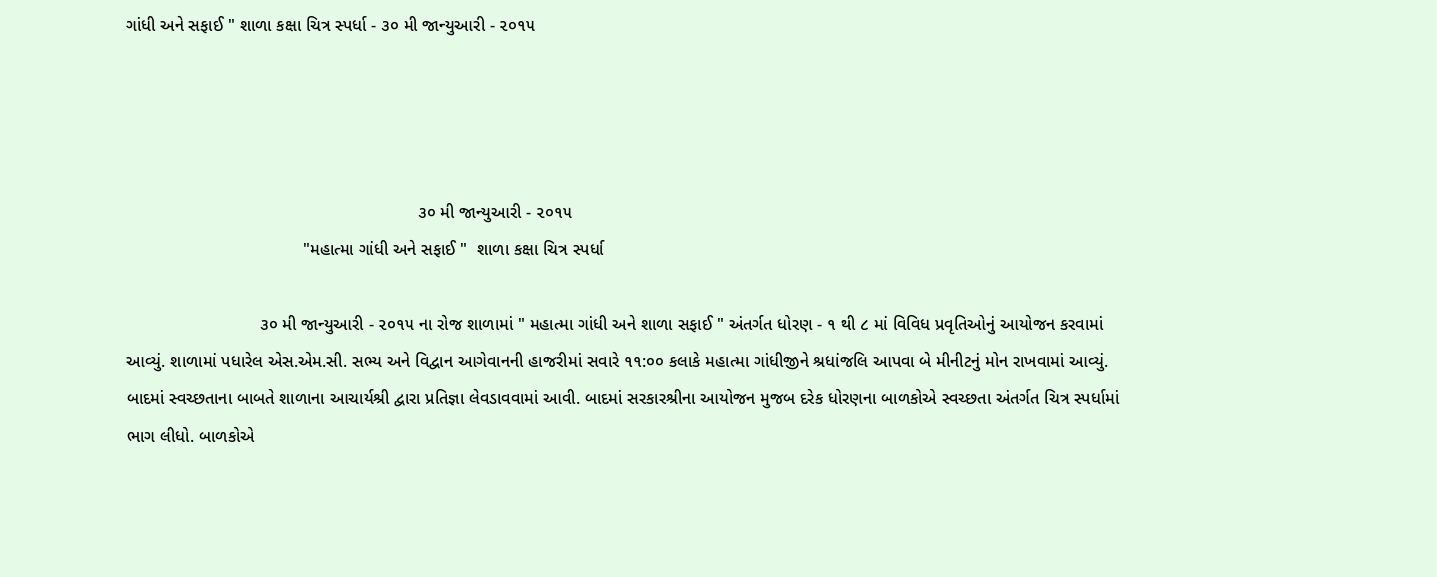ગાંધી અને સફાઈ " શાળા કક્ષા ચિત્ર સ્પર્ધા - ૩૦ મી જાન્યુઆરી - ૨૦૧૫




                                                             ૩૦ મી જાન્યુઆરી - ૨૦૧૫
                                     "મહાત્મા ગાંધી અને સફાઈ "  શાળા કક્ષા ચિત્ર સ્પર્ધા

                            ૩૦ મી જાન્યુઆરી - ૨૦૧૫ ના રોજ શાળામાં " મહાત્મા ગાંધી અને શાળા સફાઈ " અંતર્ગત ધોરણ - ૧ થી ૮ માં વિવિધ પ્રવૃતિઓનું આયોજન કરવામાં આવ્યું. શાળામાં પધારેલ એસ.એમ.સી. સભ્ય અને વિદ્વાન આગેવાનની હાજરીમાં સવારે ૧૧:૦૦ કલાકે મહાત્મા ગાંધીજીને શ્રધાંજલિ આપવા બે મીનીટનું મોન રાખવામાં આવ્યું. બાદમાં સ્વચ્છતાના બાબતે શાળાના આચાર્યશ્રી દ્વારા પ્રતિજ્ઞા લેવડાવવામાં આવી. બાદમાં સરકારશ્રીના આયોજન મુજબ દરેક ધોરણના બાળકોએ સ્વચ્છતા અંતર્ગત ચિત્ર સ્પર્ધામાં ભાગ લીધો. બાળકોએ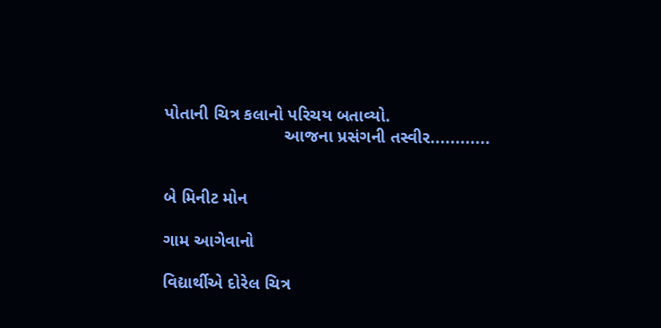પોતાની ચિત્ર કલાનો પરિચય બતાવ્યો.
                         આજના પ્રસંગની તસ્વીર............


બે મિનીટ મોન

ગામ આગેવાનો

વિદ્યાર્થીએ દોરેલ ચિત્ર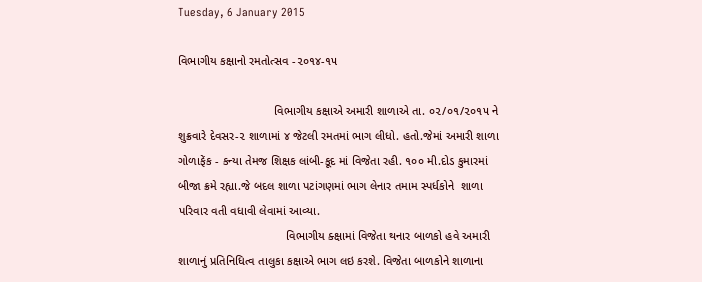Tuesday, 6 January 2015

વિભાગીય કક્ષાનો રમતોત્સવ -૨૦૧૪-૧૫

                             વિભાગીય કક્ષાએ અમારી શાળાએ તા. ૦૨/૦૧/૨૦૧૫ ને શુક્રવારે દેવસર-૨ શાળામાં ૪ જેટલી રમતમાં ભાગ લીધો. હતો.જેમાં અમારી શાળા  ગોળાફેંક - કન્યા તેમજ શિક્ષક લાંબી-કૂદ માં વિજેતા રહી. ૧૦૦ મી.દોડ કુમારમાં બીજા ક્રમે રહ્યા.જે બદલ શાળા પટાંગણમાં ભાગ લેનાર તમામ સ્પર્ધકોને  શાળા  પરિવાર વતી વધાવી લેવામાં આવ્યા.
                                 વિભાગીય ક્ક્ષામાં વિજેતા થનાર બાળકો હવે અમારી શાળાનું પ્રતિનિધિત્વ તાલુકા કક્ષાએ ભાગ લઇ કરશે. વિજેતા બાળકોને શાળાના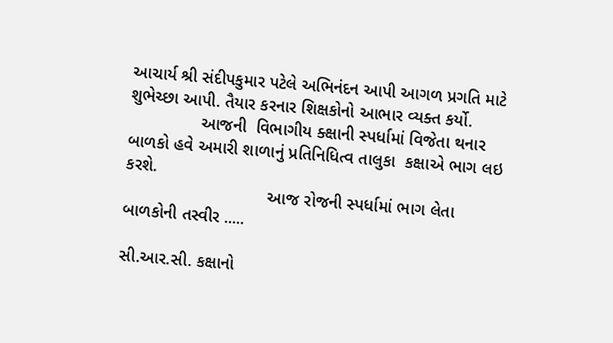આચાર્ય શ્રી સંદીપકુમાર પટેલે અભિનંદન આપી આગળ પ્રગતિ માટે શુભેચ્છા આપી. તૈયાર કરનાર શિક્ષકોનો આભાર વ્યક્ત કર્યો.
               આજની  વિભાગીય ક્ક્ષાની સ્પર્ધામાં વિજેતા થનાર બાળકો હવે અમારી શાળાનું પ્રતિનિધિત્વ તાલુકા  કક્ષાએ ભાગ લઇ કરશે.
                              આજ રોજની સ્પર્ધામાં ભાગ લેતા  બાળકોની તસ્વીર .....

સી.આર.સી. કક્ષાનો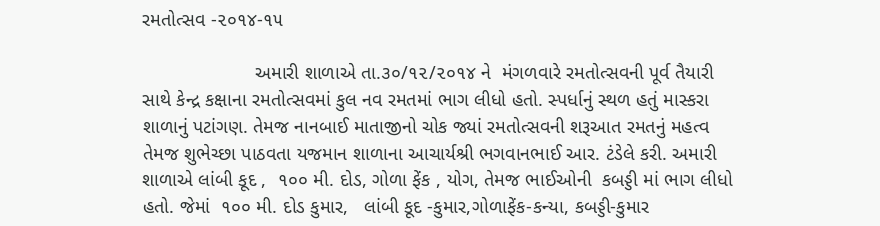રમતોત્સવ -૨૦૧૪-૧૫

                     અમારી શાળાએ તા.૩૦/૧૨/૨૦૧૪ ને  મંગળવારે રમતોત્સવની પૂર્વ તૈયારી સાથે કેન્દ્ર કક્ષાના રમતોત્સવમાં કુલ નવ રમતમાં ભાગ લીધો હતો. સ્પર્ધાનું સ્થળ હતું માસ્કરા શાળાનું પટાંગણ. તેમજ નાનબાઈ માતાજીનો ચોક જ્યાં રમતોત્સવની શરૂઆત રમતનું મહત્વ  તેમજ શુભેચ્છા પાઠવતા યજમાન શાળાના આચાર્યશ્રી ભગવાનભાઈ આર. ટંડેલે કરી. અમારી શાળાએ લાંબી કૂદ ,  ૧૦૦ મી. દોડ, ગોળા ફેંક , યોગ, તેમજ ભાઈઓની  કબડ્ડી માં ભાગ લીધો હતો. જેમાં  ૧૦૦ મી. દોડ કુમાર,   લાંબી કૂદ -કુમાર,ગોળાફેંક-કન્યા, કબડ્ડી-કુમાર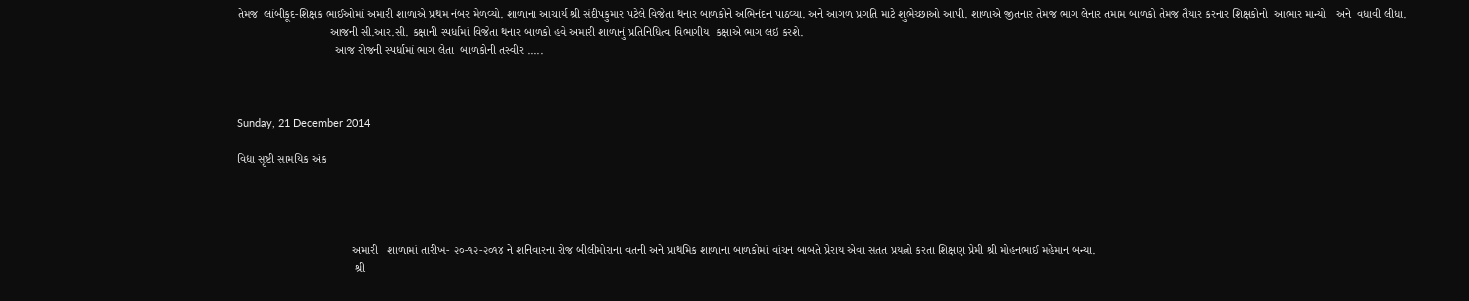તેમજ  લાંબીકૂદ-શિક્ષક ભાઈઓમાં અમારી શાળાએ પ્રથમ નંબર મેળવ્યો. શાળાના આચાર્ય શ્રી સંદીપકુમાર પટેલે વિજેતા થનાર બાળકોને અભિનંદન પાઠવ્યા. અને આગળ પ્રગતિ માટે શુભેચ્છાઓ આપી. શાળાએ જીતનાર તેમજ ભાગ લેનાર તમામ બાળકો તેમજ તૈયાર કરનાર શિક્ષકોનો  આભાર માન્યો   અને  વધાવી લીધા.
                            આજની સી.આર.સી. કક્ષાની સ્પર્ધામાં વિજેતા થનાર બાળકો હવે અમારી શાળાનું પ્રતિનિધિત્વ વિભાગીય  કક્ષાએ ભાગ લઇ કરશે.
                              આજ રોજની સ્પર્ધામાં ભાગ લેતા  બાળકોની તસ્વીર .....



Sunday, 21 December 2014

વિદ્યા સૃષ્ટી સામયિક અંક




                                   અમારી   શાળામાં તારીખ- ૨૦-૧૨-૨૦૧૪ ને શનિવારના રોજ બીલીમોરાના વતની અને પ્રાથમિક શાળાના બાળકોમાં વાંચન બાબતે પ્રેરાય એવા સતત પ્રયત્નો કરતા શિક્ષણ પ્રેમી શ્રી મોહનભાઈ મહેમાન બન્યા.
                                    શ્રી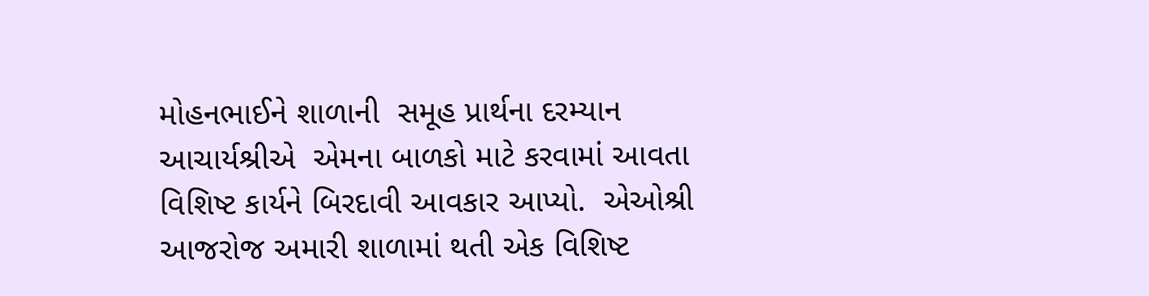મોહનભાઈને શાળાની  સમૂહ પ્રાર્થના દરમ્યાન આચાર્યશ્રીએ  એમના બાળકો માટે કરવામાં આવતા વિશિષ્ટ કાર્યને બિરદાવી આવકાર આપ્યો.  એઓશ્રી આજરોજ અમારી શાળામાં થતી એક વિશિષ્ટ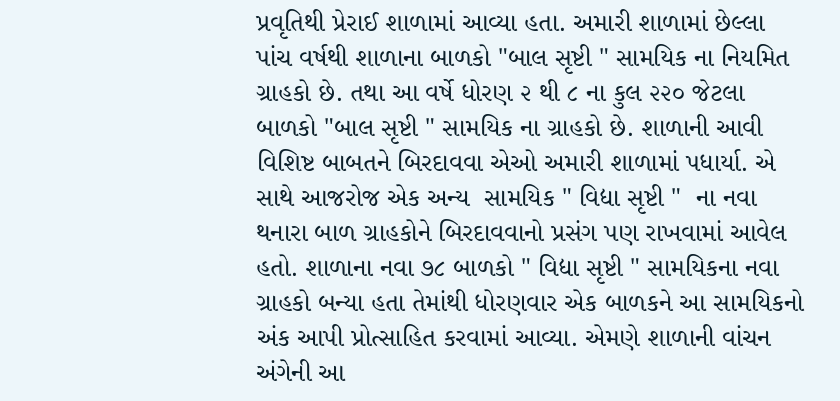પ્રવૃતિથી પ્રેરાઈ શાળામાં આવ્યા હતા. અમારી શાળામાં છેલ્લા પાંચ વર્ષથી શાળાના બાળકો "બાલ સૃષ્ટી " સામયિક ના નિયમિત ગ્રાહકો છે. તથા આ વર્ષે ધોરણ ૨ થી ૮ ના કુલ ૨૨૦ જેટલા બાળકો "બાલ સૃષ્ટી " સામયિક ના ગ્રાહકો છે. શાળાની આવી  વિશિષ્ટ બાબતને બિરદાવવા એઓ અમારી શાળામાં પધાર્યા. એ સાથે આજરોજ એક અન્ય  સામયિક " વિદ્યા સૃષ્ટી "  ના નવા થનારા બાળ ગ્રાહકોને બિરદાવવાનો પ્રસંગ પણ રાખવામાં આવેલ હતો. શાળાના નવા ૭૮ બાળકો " વિદ્યા સૃષ્ટી " સામયિકના નવા ગ્રાહકો બન્યા હતા તેમાંથી ધોરણવાર એક બાળકને આ સામયિકનો અંક આપી પ્રોત્સાહિત કરવામાં આવ્યા. એમણે શાળાની વાંચન અંગેની આ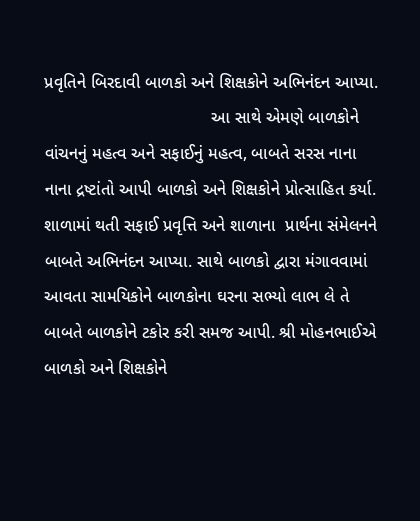પ્રવૃતિને બિરદાવી બાળકો અને શિક્ષકોને અભિનંદન આપ્યા.
                                   આ સાથે એમણે બાળકોને વાંચનનું મહત્વ અને સફાઈનું મહત્વ, બાબતે સરસ નાના નાના દ્રષ્ટાંતો આપી બાળકો અને શિક્ષકોને પ્રોત્સાહિત કર્યા. શાળામાં થતી સફાઈ પ્રવૃત્તિ અને શાળાના  પ્રાર્થના સંમેલનને બાબતે અભિનંદન આપ્યા. સાથે બાળકો દ્વારા મંગાવવામાં આવતા સામયિકોને બાળકોના ઘરના સભ્યો લાભ લે તે બાબતે બાળકોને ટકોર કરી સમજ આપી. શ્રી મોહનભાઈએ બાળકો અને શિક્ષકોને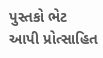પુસ્તકો ભેટ આપી પ્રોત્સાહિત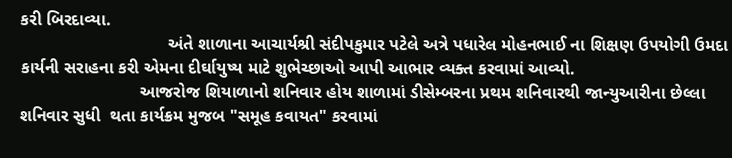કરી બિરદાવ્યા.
                               અંતે શાળાના આચાર્યશ્રી સંદીપકુમાર પટેલે અત્રે પધારેલ મોહનભાઈ ના શિક્ષણ ઉપયોગી ઉમદા કાર્યની સરાહના કરી એમના દીર્ઘાયુષ્ય માટે શુભેચ્છાઓ આપી આભાર વ્યક્ત કરવામાં આવ્યો.
                         આજરોજ શિયાળાનો શનિવાર હોય શાળામાં ડીસેમ્બરના પ્રથમ શનિવારથી જાન્યુઆરીના છેલ્લા શનિવાર સુધી  થતા કાર્યક્રમ મુજબ "સમૂહ કવાયત" કરવામાં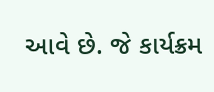આવે છે. જે કાર્યક્રમ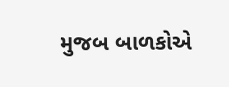મુજબ બાળકોએ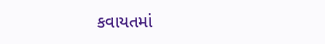કવાયતમાં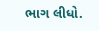ભાગ લીધો.